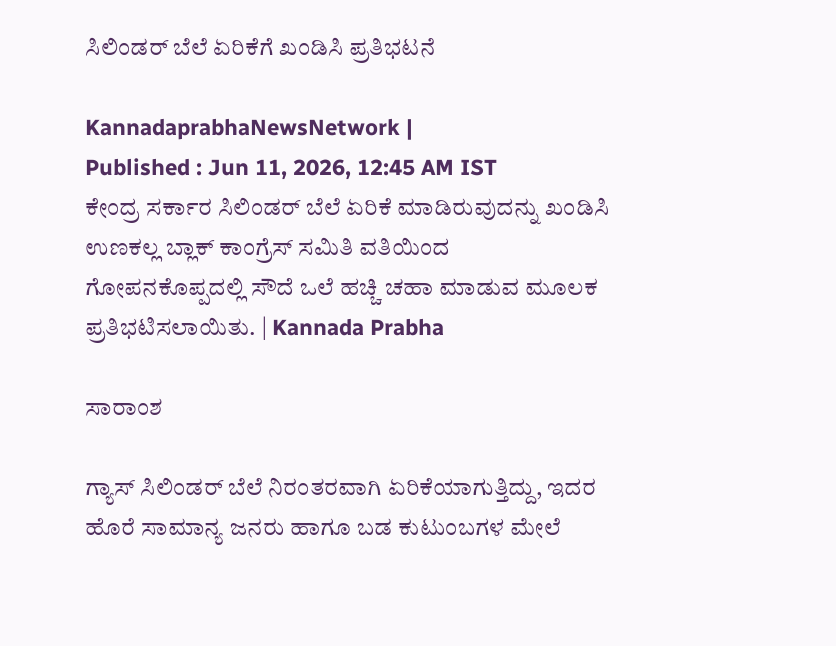ಸಿಲಿಂಡರ್ ಬೆಲೆ ಏರಿಕೆಗೆ ಖಂಡಿಸಿ ಪ್ರತಿಭಟನೆ

KannadaprabhaNewsNetwork |
Published : Jun 11, 2026, 12:45 AM IST
ಕೇಂದ್ರ ಸರ್ಕಾರ ಸಿಲಿಂಡರ್‌ ಬೆಲೆ ಏರಿಕೆ ಮಾಡಿರುವುದನ್ನು ಖಂಡಿಸಿ ಉಣಕಲ್ಲ ಬ್ಲಾಕ್ ಕಾಂಗ್ರೆಸ್ ಸಮಿತಿ ವತಿಯಿಂದ ಗೋಪನಕೊಪ್ಪದಲ್ಲಿ ಸೌದೆ ಒಲೆ ಹಚ್ಚಿ ಚಹಾ ಮಾಡುವ ಮೂಲಕ ಪ್ರತಿಭಟಿಸಲಾಯಿತು. | Kannada Prabha

ಸಾರಾಂಶ

ಗ್ಯಾಸ್ ಸಿಲಿಂಡರ್ ಬೆಲೆ ನಿರಂತರವಾಗಿ ಏರಿಕೆಯಾಗುತ್ತಿದ್ದು, ಇದರ ಹೊರೆ ಸಾಮಾನ್ಯ ಜನರು ಹಾಗೂ ಬಡ ಕುಟುಂಬಗಳ ಮೇಲೆ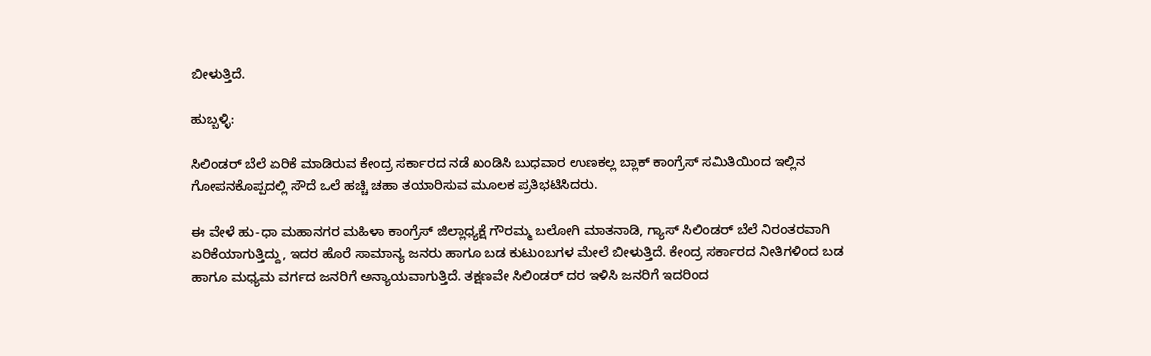ಬೀಳುತ್ತಿದೆ.

ಹುಬ್ಬಳ್ಳಿ:

ಸಿಲಿಂಡರ್ ಬೆಲೆ ಏರಿಕೆ ಮಾಡಿರುವ ಕೇಂದ್ರ ಸರ್ಕಾರದ ನಡೆ ಖಂಡಿಸಿ ಬುಧವಾರ ಉಣಕಲ್ಲ ಬ್ಲಾಕ್ ಕಾಂಗ್ರೆಸ್ ಸಮಿತಿಯಿಂದ ಇಲ್ಲಿನ ಗೋಪನಕೊಪ್ಪದಲ್ಲಿ ಸೌದೆ ಒಲೆ ಹಚ್ಚಿ ಚಹಾ ತಯಾರಿಸುವ ಮೂಲಕ ಪ್ರತಿಭಟಿಸಿದರು.

ಈ ವೇಳೆ ಹು-ಧಾ ಮಹಾನಗರ ಮಹಿಳಾ ಕಾಂಗ್ರೆಸ್ ಜಿಲ್ಲಾಧ್ಯಕ್ಷೆ ಗೌರಮ್ಮ ಬಲೋಗಿ ಮಾತನಾಡಿ, ಗ್ಯಾಸ್ ಸಿಲಿಂಡರ್ ಬೆಲೆ ನಿರಂತರವಾಗಿ ಏರಿಕೆಯಾಗುತ್ತಿದ್ದು, ಇದರ ಹೊರೆ ಸಾಮಾನ್ಯ ಜನರು ಹಾಗೂ ಬಡ ಕುಟುಂಬಗಳ ಮೇಲೆ ಬೀಳುತ್ತಿದೆ. ಕೇಂದ್ರ ಸರ್ಕಾರದ ನೀತಿಗಳಿಂದ ಬಡ ಹಾಗೂ ಮಧ್ಯಮ ವರ್ಗದ ಜನರಿಗೆ ಅನ್ಯಾಯವಾಗುತ್ತಿದೆ. ತಕ್ಷಣವೇ ಸಿಲಿಂಡರ್ ದರ ಇಳಿಸಿ ಜನರಿಗೆ ಇದರಿಂದ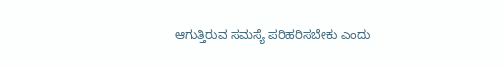ಆಗುತ್ತಿರುವ ಸಮಸ್ಯೆ ಪರಿಹರಿಸಬೇಕು ಎಂದು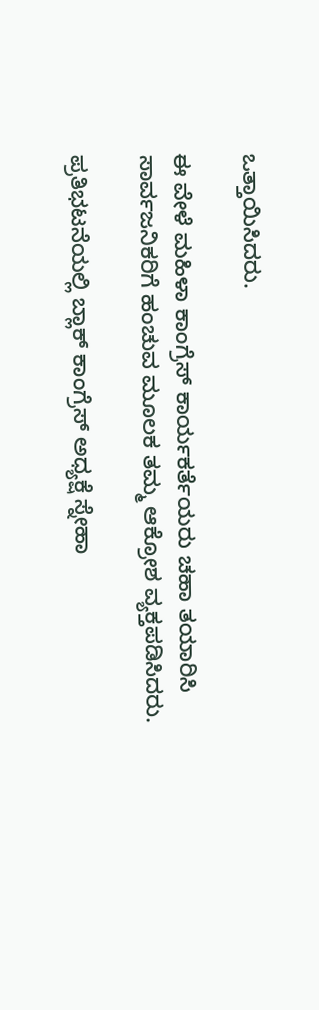ಒತ್ತಾಯಿಸಿದರು.

ಈ ವೇಳೆ ಮಹಿಳಾ ಕಾಂಗ್ರೆಸ್‌ ಕಾರ್ಯಕರ್ತೆಯರು ಚಹಾ ತಯಾರಿಸಿ ಸಾರ್ವಜನಿಕರಿಗೆ ಹಂಚುವ ಮೂಲಕ ತಮ್ಮ ಆಕ್ರೋಶ ವ್ಯಕ್ತಪಡಿಸಿದರು.

ಪ್ರತಿಭಟನೆಯಲ್ಲಿ ಬ್ಲಾಕ್ ಕಾಂಗ್ರೆಸ್ ಅಧ್ಯಕ್ಷೆ ಸ್ನೇಹಾ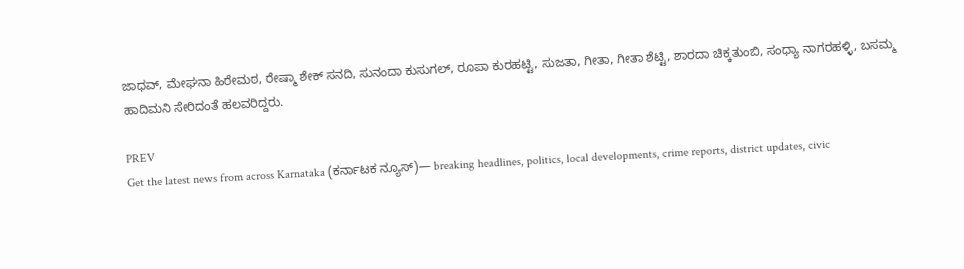ಜಾಧವ್, ಮೇಘನಾ ಹಿರೇಮಠ, ರೇಷ್ಮಾ ಶೇಕ್ ಸನದಿ, ಸುನಂದಾ ಕುಸುಗಲ್, ರೂಪಾ ಕುರಹಟ್ಟಿ, ಸುಜತಾ, ಗೀತಾ, ಗೀತಾ ಶೆಟ್ಟಿ, ಶಾರದಾ ಚಿಕ್ಕತುಂಬಿ, ಸಂಧ್ಯಾ ನಾಗರಹಳ್ಳಿ, ಬಸಮ್ಮ ಹಾದಿಮನಿ ಸೇರಿದಂತೆ ಹಲವರಿದ್ದರು.

PREV
Get the latest news from across Karnataka (ಕರ್ನಾಟಕ ನ್ಯೂಸ್)— breaking headlines, politics, local developments, crime reports, district updates, civic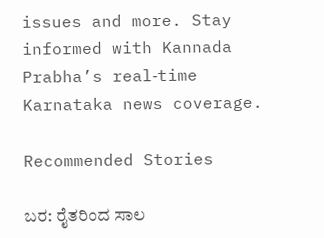issues and more. Stay informed with Kannada Prabha’s real‑time Karnataka news coverage.

Recommended Stories

ಬರ: ರೈತರಿಂದ ಸಾಲ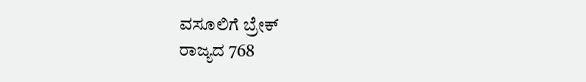ವಸೂಲಿಗೆ ಬ್ರೇಕ್‌
ರಾಜ್ಯದ 768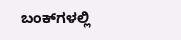ಬಂಕ್‌ಗಳಲ್ಲಿ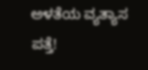ಅಳತೆಯ ವ್ಯತ್ಯಾಸ ಪತ್ತೆ!